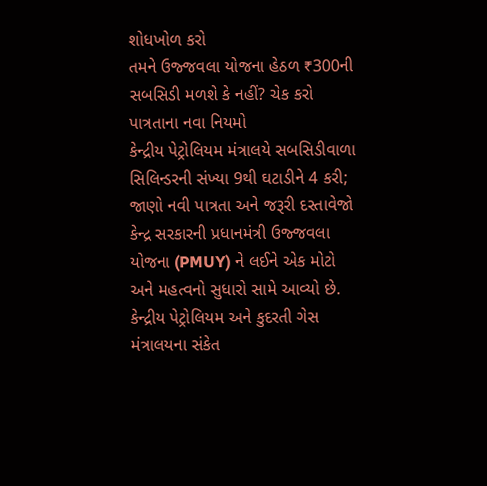શોધખોળ કરો
તમને ઉજ્જવલા યોજના હેઠળ ₹300ની સબસિડી મળશે કે નહીં? ચેક કરો પાત્રતાના નવા નિયમો
કેન્દ્રીય પેટ્રોલિયમ મંત્રાલયે સબસિડીવાળા સિલિન્ડરની સંખ્યા 9થી ઘટાડીને 4 કરી; જાણો નવી પાત્રતા અને જરૂરી દસ્તાવેજો
કેન્દ્ર સરકારની પ્રધાનમંત્રી ઉજ્જવલા યોજના (PMUY) ને લઈને એક મોટો અને મહત્વનો સુધારો સામે આવ્યો છે. કેન્દ્રીય પેટ્રોલિયમ અને કુદરતી ગેસ મંત્રાલયના સંકેત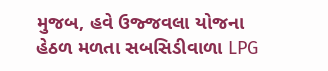મુજબ, હવે ઉજ્જવલા યોજના હેઠળ મળતા સબસિડીવાળા LPG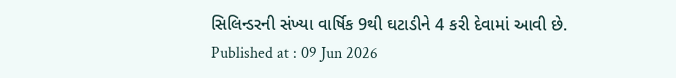સિલિન્ડરની સંખ્યા વાર્ષિક 9થી ઘટાડીને 4 કરી દેવામાં આવી છે.
Published at : 09 Jun 2026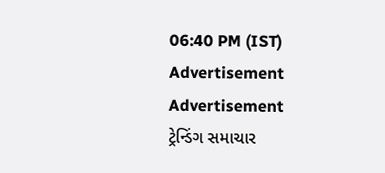06:40 PM (IST)
Advertisement
Advertisement
ટ્રેન્ડિંગ સમાચાર